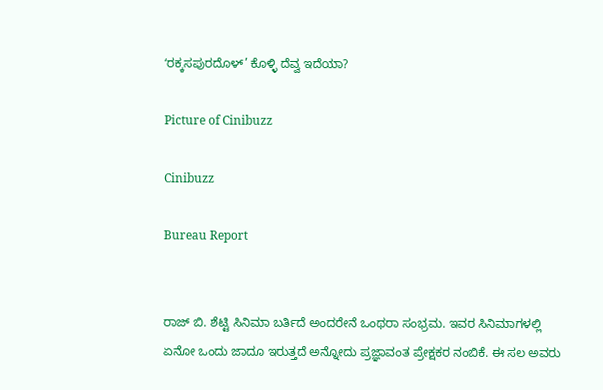ʻರಕ್ಕಸಪುರದೊಳ್’ ಕೊಳ್ಳಿ ದೆವ್ವ ಇದೆಯಾ?

Picture of Cinibuzz

Cinibuzz

Bureau Report


ರಾಜ್ ಬಿ. ಶೆಟ್ಟಿ ಸಿನಿಮಾ ಬರ್ತಿದೆ ಅಂದರೇನೆ ಒಂಥರಾ ಸಂಭ್ರಮ. ಇವರ ಸಿನಿಮಾಗಳಲ್ಲಿ ಏನೋ ಒಂದು ಜಾದೂ ಇರುತ್ತದೆ ಅನ್ನೋದು ಪ್ರಜ್ಞಾವಂತ ಪ್ರೇಕ್ಷಕರ ನಂಬಿಕೆ. ಈ ಸಲ ಅವರು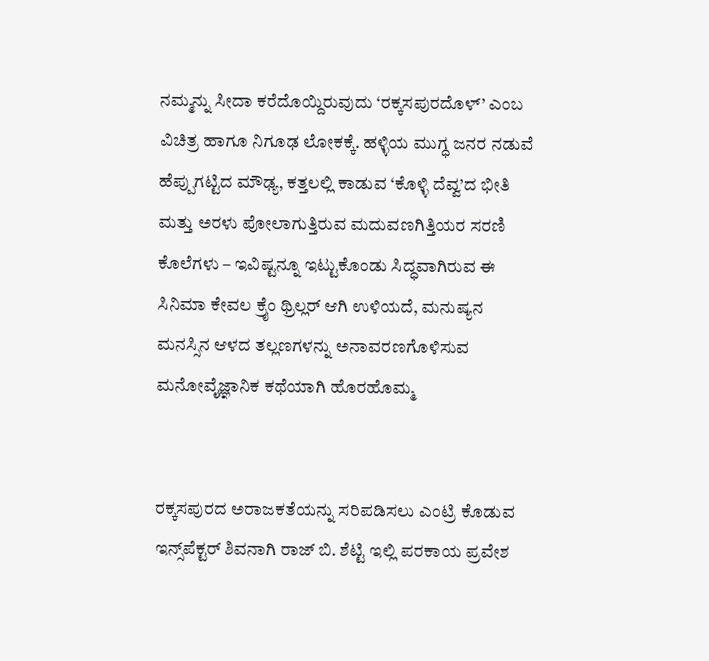ನಮ್ಮನ್ನು ಸೀದಾ ಕರೆದೊಯ್ದಿರುವುದು ‘ರಕ್ಕಸಪುರದೊಳ್’ ಎಂಬ ವಿಚಿತ್ರ ಹಾಗೂ ನಿಗೂಢ ಲೋಕಕ್ಕೆ. ಹಳ್ಳಿಯ ಮುಗ್ಧ ಜನರ ನಡುವೆ ಹೆಪ್ಪುಗಟ್ಟಿದ ಮೌಢ್ಯ, ಕತ್ತಲಲ್ಲಿ ಕಾಡುವ ‘ಕೊಳ್ಳಿ ದೆವ್ವ’ದ ಭೀತಿ ಮತ್ತು ಅರಳು ಪೋಲಾಗುತ್ತಿರುವ ಮದುವಣಗಿತ್ತಿಯರ ಸರಣಿ ಕೊಲೆಗಳು – ಇವಿಷ್ಟನ್ನೂ ಇಟ್ಟುಕೊಂಡು ಸಿದ್ಧವಾಗಿರುವ ಈ ಸಿನಿಮಾ ಕೇವಲ ಕ್ರೈಂ ಥ್ರಿಲ್ಲರ್ ಆಗಿ ಉಳಿಯದೆ, ಮನುಷ್ಯನ ಮನಸ್ಸಿನ ಆಳದ ತಲ್ಲಣಗಳನ್ನು ಅನಾವರಣಗೊಳಿಸುವ ಮನೋವೈಜ್ಞಾನಿಕ ಕಥೆಯಾಗಿ ಹೊರಹೊಮ್ಮ


ರಕ್ಕಸಪುರದ ಅರಾಜಕತೆಯನ್ನು ಸರಿಪಡಿಸಲು ಎಂಟ್ರಿ ಕೊಡುವ ಇನ್ಸ್‌ಪೆಕ್ಟರ್ ಶಿವನಾಗಿ ರಾಜ್ ಬಿ. ಶೆಟ್ಟಿ ಇಲ್ಲಿ ಪರಕಾಯ ಪ್ರವೇಶ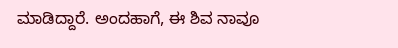ಮಾಡಿದ್ದಾರೆ. ಅಂದಹಾಗೆ, ಈ ಶಿವ ನಾವೂ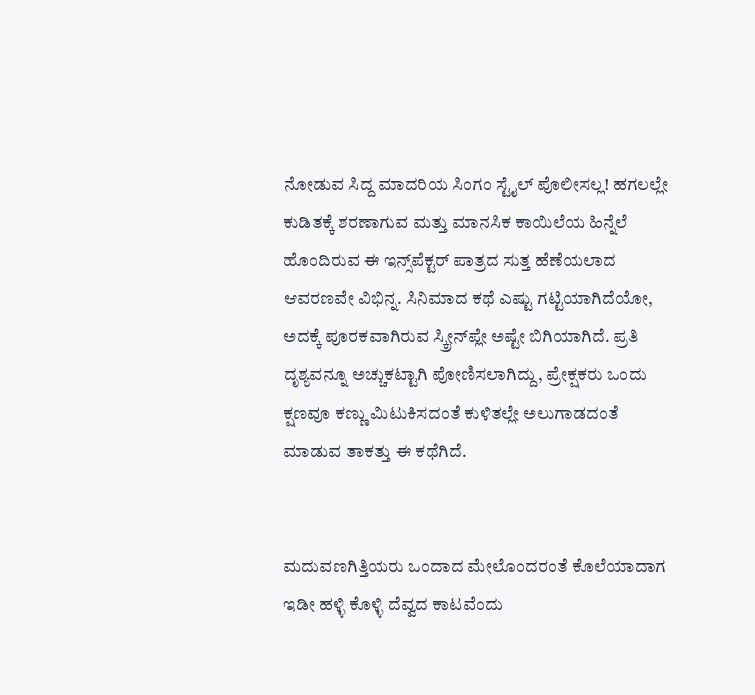ನೋಡುವ ಸಿದ್ದ ಮಾದರಿಯ ಸಿಂಗಂ ಸ್ಟೈಲ್ ಪೊಲೀಸಲ್ಲ! ಹಗಲಲ್ಲೇ ಕುಡಿತಕ್ಕೆ ಶರಣಾಗುವ ಮತ್ತು ಮಾನಸಿಕ ಕಾಯಿಲೆಯ ಹಿನ್ನೆಲೆ ಹೊಂದಿರುವ ಈ ಇನ್ಸ್‌ಪೆಕ್ಟರ್ ಪಾತ್ರದ ಸುತ್ತ ಹೆಣೆಯಲಾದ ಆವರಣವೇ ವಿಭಿನ್ನ. ಸಿನಿಮಾದ ಕಥೆ ಎಷ್ಟು ಗಟ್ಟಿಯಾಗಿದೆಯೋ, ಅದಕ್ಕೆ ಪೂರಕವಾಗಿರುವ ಸ್ಕ್ರೀನ್‌ಪ್ಲೇ ಅಷ್ಟೇ ಬಿಗಿಯಾಗಿದೆ. ಪ್ರತಿ ದೃಶ್ಯವನ್ನೂ ಅಚ್ಚುಕಟ್ಟಾಗಿ ಪೋಣಿಸಲಾಗಿದ್ದು, ಪ್ರೇಕ್ಷಕರು ಒಂದು ಕ್ಷಣವೂ ಕಣ್ಣು ಮಿಟುಕಿಸದಂತೆ ಕುಳಿತಲ್ಲೇ ಅಲುಗಾಡದಂತೆ ಮಾಡುವ ತಾಕತ್ತು ಈ ಕಥೆಗಿದೆ.


ಮದುವಣಗಿತ್ತಿಯರು ಒಂದಾದ ಮೇಲೊಂದರಂತೆ ಕೊಲೆಯಾದಾಗ ಇಡೀ ಹಳ್ಳಿ ಕೊಳ್ಳಿ ದೆವ್ವದ ಕಾಟವೆಂದು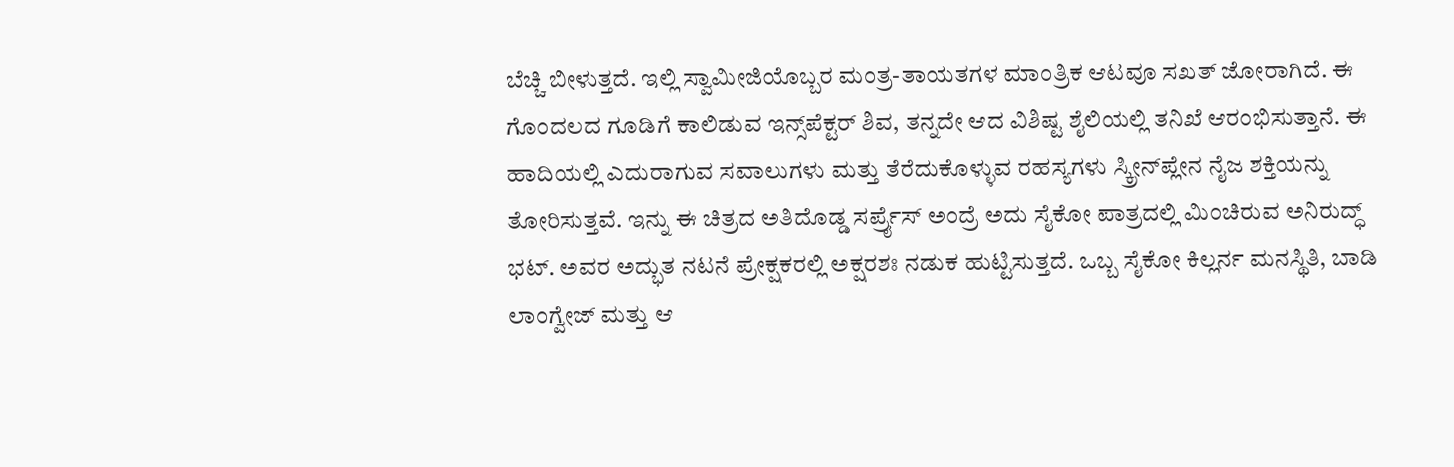ಬೆಚ್ಚಿ ಬೀಳುತ್ತದೆ. ಇಲ್ಲಿ ಸ್ವಾಮೀಜಿಯೊಬ್ಬರ ಮಂತ್ರ-ತಾಯತಗಳ ಮಾಂತ್ರಿಕ ಆಟವೂ ಸಖತ್ ಜೋರಾಗಿದೆ. ಈ ಗೊಂದಲದ ಗೂಡಿಗೆ ಕಾಲಿಡುವ ಇನ್ಸ್‌ಪೆಕ್ಟರ್ ಶಿವ, ತನ್ನದೇ ಆದ ವಿಶಿಷ್ಟ ಶೈಲಿಯಲ್ಲಿ ತನಿಖೆ ಆರಂಭಿಸುತ್ತಾನೆ. ಈ ಹಾದಿಯಲ್ಲಿ ಎದುರಾಗುವ ಸವಾಲುಗಳು ಮತ್ತು ತೆರೆದುಕೊಳ್ಳುವ ರಹಸ್ಯಗಳು ಸ್ಕ್ರೀನ್‌ಪ್ಲೇನ ನೈಜ ಶಕ್ತಿಯನ್ನು ತೋರಿಸುತ್ತವೆ. ಇನ್ನು ಈ ಚಿತ್ರದ ಅತಿದೊಡ್ಡ ಸರ್ಪ್ರೈಸ್ ಅಂದ್ರೆ ಅದು ಸೈಕೋ ಪಾತ್ರದಲ್ಲಿ ಮಿಂಚಿರುವ ಅನಿರುದ್ಧ್ ಭಟ್. ಅವರ ಅದ್ಭುತ ನಟನೆ ಪ್ರೇಕ್ಷಕರಲ್ಲಿ ಅಕ್ಷರಶಃ ನಡುಕ ಹುಟ್ಟಿಸುತ್ತದೆ. ಒಬ್ಬ ಸೈಕೋ ಕಿಲ್ಲರ್ನ ಮನಸ್ಥಿತಿ, ಬಾಡಿ ಲಾಂಗ್ವೇಜ್ ಮತ್ತು ಆ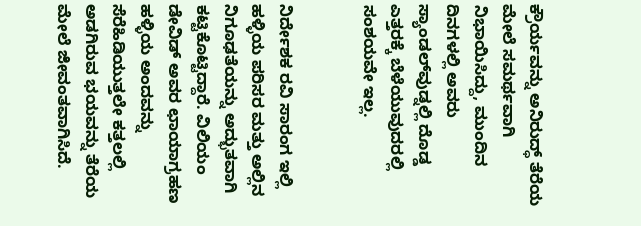ಕ್ರೌರ್ಯವನ್ನು ಅನಿರುದ್ಧ್ ತೆರೆಯ ಮೇಲೆ ಸಮರ್ಥವಾಗಿ ನಿಭಾಯಿಸಿದ್ದು, ಮುಂದಿನ ದಿನಗಳಲ್ಲಿ ಅವರು ಸ್ಯಾಂಡಲ್‌ವುಡ್ನಲ್ಲಿ ದೊಡ್ಡ ಎತ್ತರಕ್ಕೆ ಬೆಳೆಯುವುದರಲ್ಲಿ ಸಂಶಯವೇ ಇಲ್ಲ.


ನಿರ್ದೇಶಕ ರವಿ ಸಾರಂಗ ಇಲ್ಲಿ ಹಳ್ಳಿಯ ಪರಿಸರ ಮತ್ತು ಅಲ್ಲಿನ ನಿಗೂಢತೆಯನ್ನು ಅದ್ಭುತವಾಗಿ ಕಟ್ಟಿಕೊಟ್ಟಿದ್ದಾರೆ. ವಿಲಿಯಂ ಡೇವಿಡ್ ಅವರ ಛಾಯಾಗ್ರಹಣ ಹಳ್ಳಿಯ ಅಂದವನ್ನು ಸೆರೆಹಿಡಿಯುತ್ತಲೇ ಕತ್ತಲಲ್ಲಿ ಅಡಗಿರುವ ಭಯವನ್ನು ತೆರೆಯ ಮೇಲೆ ಜೀವಂತವಾಗಿಸಿದೆ.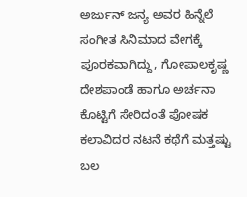ಅರ್ಜುನ್ ಜನ್ಯ ಅವರ ಹಿನ್ನೆಲೆ ಸಂಗೀತ ಸಿನಿಮಾದ ವೇಗಕ್ಕೆ ಪೂರಕವಾಗಿದ್ದು, ಗೋಪಾಲಕೃಷ್ಣ ದೇಶಪಾಂಡೆ ಹಾಗೂ ಅರ್ಚನಾ ಕೊಟ್ಟಿಗೆ ಸೇರಿದಂತೆ ಪೋಷಕ ಕಲಾವಿದರ ನಟನೆ ಕಥೆಗೆ ಮತ್ತಷ್ಟು ಬಲ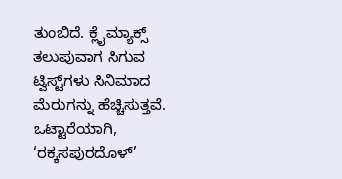ತುಂಬಿದೆ. ಕ್ಲೈಮ್ಯಾಕ್ಸ್ ತಲುಪುವಾಗ ಸಿಗುವ ಟ್ವಿಸ್ಟ್‌ಗಳು ಸಿನಿಮಾದ ಮೆರುಗನ್ನು ಹೆಚ್ಚಿಸುತ್ತವೆ. ಒಟ್ಟಾರೆಯಾಗಿ, ‘ರಕ್ಕಸಪುರದೊಳ್’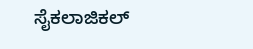ಸೈಕಲಾಜಿಕಲ್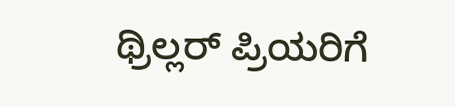ಥ್ರಿಲ್ಲರ್ ಪ್ರಿಯರಿಗೆ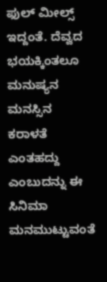ಫುಲ್ ಮೀಲ್ಸ್ ಇದ್ದಂತೆ. ದೆವ್ವದ ಭಯಕ್ಕಿಂತಲೂ ಮನುಷ್ಯನ ಮನಸ್ಸಿನ ಕರಾಳತೆ ಎಂತಹದ್ದು ಎಂಬುದನ್ನು ಈ ಸಿನಿಮಾ ಮನಮುಟ್ಟುವಂತೆ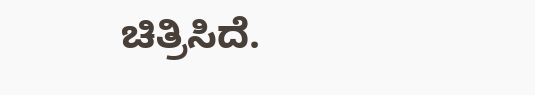ಚಿತ್ರಿಸಿದೆ.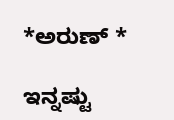*ಅರುಣ್ *

ಇನ್ನಷ್ಟು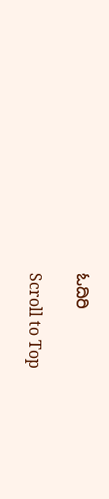ಓದಿರಿ

Scroll to Top